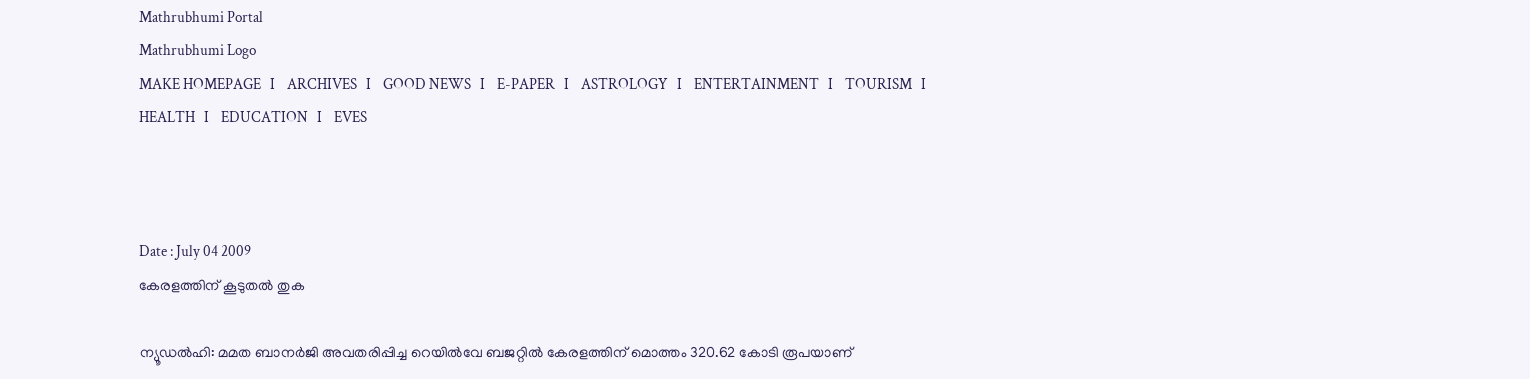Mathrubhumi Portal
Mathrubhumi Logo
MAKE HOMEPAGE   I    ARCHIVES   I    GOOD NEWS   I    E-PAPER   I    ASTROLOGY   I    ENTERTAINMENT   I    TOURISM   I    HEALTH   I    EDUCATION   I    EVES



Date : July 04 2009
കേരളത്തിന്‌ കൂടുതല്‍ തുക

ന്യൂഡല്‍ഹി: മമത ബാനര്‍ജി അവതരിപ്പിച്ച റെയില്‍വേ ബജറ്റില്‍ കേരളത്തിന്‌ മൊത്തം 320.62 കോടി രൂപയാണ്‌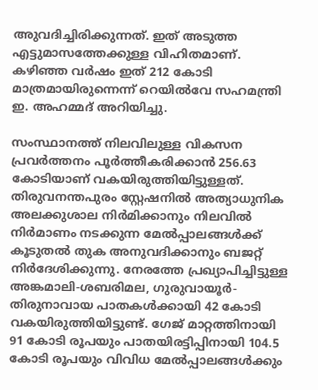അുവദിച്ചിരിക്കുന്നത്‌. ഇത്‌ അടുത്ത എട്ടുമാസത്തേക്കുള്ള വിഹിതമാണ്‌. കഴിഞ്ഞ വര്‍ഷം ഇത്‌ 212 കോടി മാത്രമായിരുന്നെന്ന്‌ റെയില്‍വേ സഹമന്ത്രി ഇ. അഹമ്മദ്‌ അറിയിച്ചു.

സംസ്ഥാനത്ത്‌ നിലവിലുള്ള വികസന പ്രവര്‍ത്തനം പൂര്‍ത്തീകരിക്കാന്‍ 256.63 കോടിയാണ്‌ വകയിരുത്തിയിട്ടുള്ളത്‌. തിരുവനന്തപുരം സ്റ്റേഷനില്‍ അത്യാധുനിക അലക്കുശാല നിര്‍മിക്കാനും നിലവില്‍ നിര്‍മാണം നടക്കുന്ന മേല്‍പ്പാലങ്ങള്‍ക്ക്‌ കൂടുതല്‍ തുക അനുവദിക്കാനും ബജറ്റ്‌ നിര്‍ദേശിക്കുന്നു. നേരത്തേ പ്രഖ്യാപിച്ചിട്ടുള്ള അങ്കമാലി-ശബരിമല, ഗുരുവായൂര്‍- തിരുനാവായ പാതകള്‍ക്കായി 42 കോടി വകയിരുത്തിയിട്ടുണ്ട്‌. ഗേജ്‌ മാറ്റത്തിനായി 91 കോടി രൂപയും പാതയിരട്ടിപ്പിനായി 104.5 കോടി രൂപയും വിവിധ മേല്‍പ്പാലങ്ങള്‍ക്കും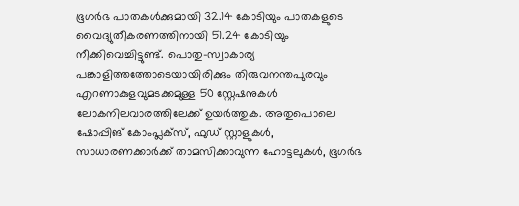ഭൂഗര്‍ഭ പാതകള്‍ക്കുമായി 32.14 കോടിയും പാതകളുടെ വൈദ്യുതീകരണത്തിനായി 51.24 കോടിയും നീക്കിവെച്ചിട്ടുണ്ട്‌. പൊതു-സ്വാകാര്യ പങ്കാളിത്തത്തോടെയായിരിക്കും തിരുവനന്തപുരവും എറണാകുളവുമടക്കമുള്ള 50 സ്റ്റേഷനുകള്‍ ലോകനിലവാരത്തിലേക്ക്‌ ഉയര്‍ത്തുക. അതുപൊലെ ഷോപ്പിങ്‌ കോംപ്ലക്‌സ്‌, ഫുഡ്‌ സ്റ്റാളുകള്‍, സാധാരണക്കാര്‍ക്ക്‌ താമസിക്കാവുന്ന ഹോട്ടലുകള്‍, ഭൂഗര്‍ഭ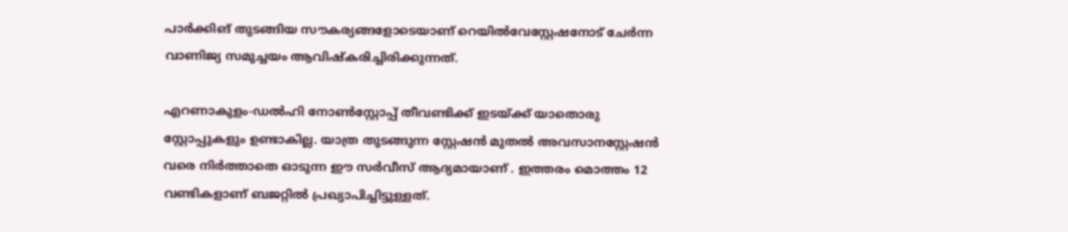പാര്‍ക്കിങ്‌ തുടങ്ങിയ സൗകര്യങ്ങളോടെയാണ്‌ റെയില്‍വേസ്റ്റേഷനോട്‌ ചേര്‍ന്ന വാണിജ്യ സമുച്ചയം ആവിഷ്‌കരിച്ചിരിക്കുന്നത്‌.

എറണാകുളം-ഡല്‍ഹി നോണ്‍സ്റ്റോപ്പ്‌ തീവണ്ടിക്ക്‌ ഇടയ്‌ക്ക്‌ യാതൊരു സ്റ്റോപ്പുകളും ഉണ്ടാകില്ല. യാത്ര തുടങ്ങുന്ന സ്റ്റേഷന്‍ മുതല്‍ അവസാനസ്റ്റേഷന്‍ വരെ നിര്‍ത്താതെ ഓടുന്ന ഈ സര്‍വീസ്‌ ആദ്യമായാണ്‌ . ഇത്തരം മൊത്തം 12 വണ്ടികളാണ്‌ ബജറ്റില്‍ പ്രഖ്യാപിച്ചിട്ടുള്ളത്‌.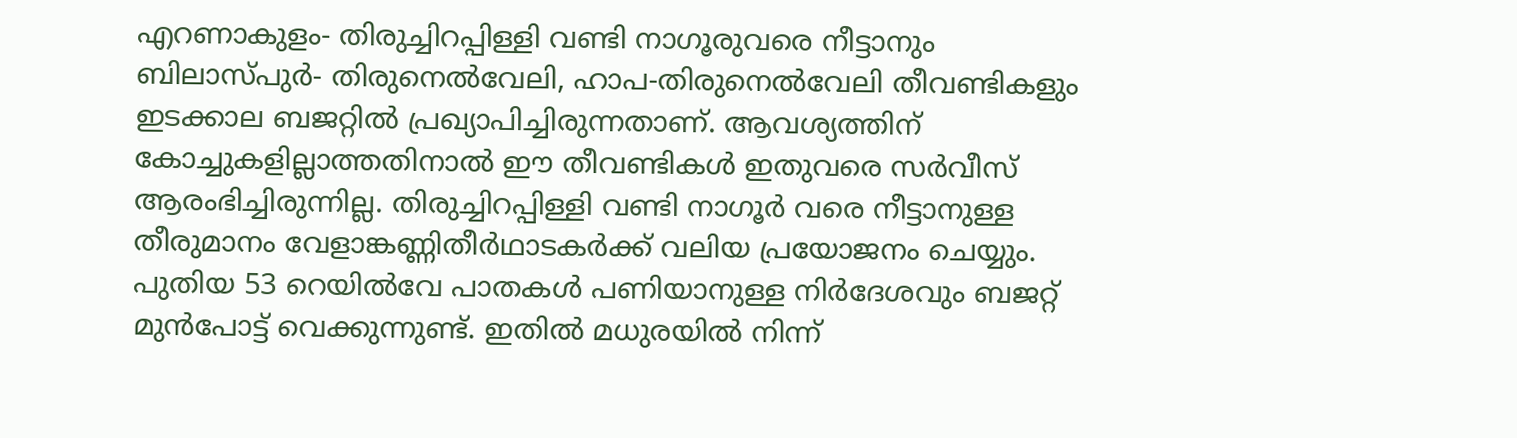എറണാകുളം- തിരുച്ചിറപ്പിള്ളി വണ്ടി നാഗൂരുവരെ നീട്ടാനും ബിലാസ്‌പുര്‍- തിരുനെല്‍വേലി, ഹാപ-തിരുനെല്‍വേലി തീവണ്ടികളും ഇടക്കാല ബജറ്റില്‍ പ്രഖ്യാപിച്ചിരുന്നതാണ്‌. ആവശ്യത്തിന്‌ കോച്ചുകളില്ലാത്തതിനാല്‍ ഈ തീവണ്ടികള്‍ ഇതുവരെ സര്‍വീസ്‌ ആരംഭിച്ചിരുന്നില്ല. തിരുച്ചിറപ്പിള്ളി വണ്ടി നാഗൂര്‍ വരെ നീട്ടാനുള്ള തീരുമാനം വേളാങ്കണ്ണിതീര്‍ഥാടകര്‍ക്ക്‌ വലിയ പ്രയോജനം ചെയ്യും. പുതിയ 53 റെയില്‍വേ പാതകള്‍ പണിയാനുള്ള നിര്‍ദേശവും ബജറ്റ്‌ മുന്‍പോട്ട്‌ വെക്കുന്നുണ്ട്‌. ഇതില്‍ മധുരയില്‍ നിന്ന്‌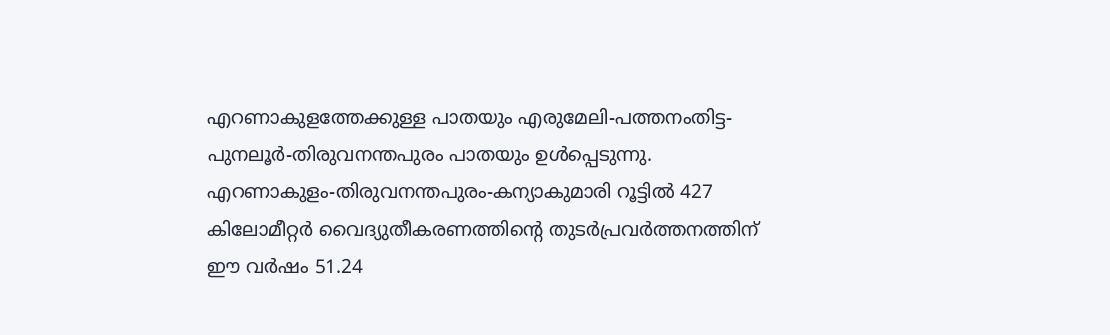എറണാകുളത്തേക്കുള്ള പാതയും എരുമേലി-പത്തനംതിട്ട-പുനലൂര്‍-തിരുവനന്തപുരം പാതയും ഉള്‍പ്പെടുന്നു. എറണാകുളം-തിരുവനന്തപുരം-കന്യാകുമാരി റൂട്ടില്‍ 427 കിലോമീറ്റര്‍ വൈദ്യുതീകരണത്തിന്റെ തുടര്‍പ്രവര്‍ത്തനത്തിന്‌ ഈ വര്‍ഷം 51.24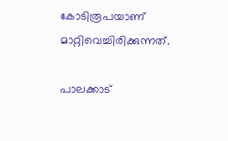കോടിരൂപയാണ്‌ മാറ്റിവെച്ചിരിക്കുന്നത്‌.

പാലക്കാട്‌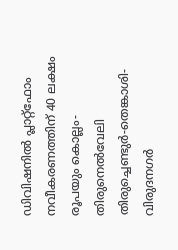ഡിവിഷനില്‍ പ്ലാറ്റ്‌ഫോം നവീകരണത്തിന്‌ 40 ലക്ഷം രൂപയും കൊല്ലം- തിരുനെല്‍വേലി തിരുച്ചെണ്ടുര്‍-തെങ്കാശി-വിരുദനഗര്‍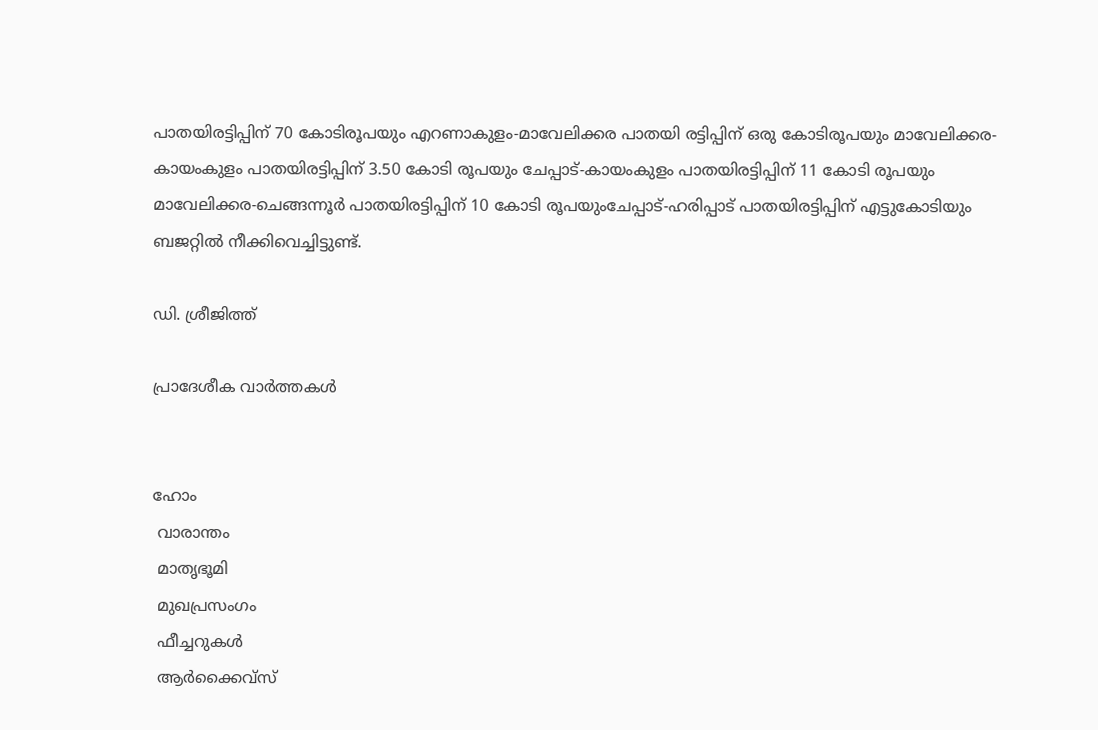പാതയിരട്ടിപ്പിന്‌ 70 കോടിരൂപയും എറണാകുളം-മാവേലിക്കര പാതയി രട്ടിപ്പിന്‌ ഒരു കോടിരൂപയും മാവേലിക്കര- കായംകുളം പാതയിരട്ടിപ്പിന്‌ 3.50 കോടി രൂപയും ചേപ്പാട്‌-കായംകുളം പാതയിരട്ടിപ്പിന്‌ 11 കോടി രൂപയും മാവേലിക്കര-ചെങ്ങന്നൂര്‍ പാതയിരട്ടിപ്പിന്‌ 10 കോടി രൂപയുംചേപ്പാട്‌-ഹരിപ്പാട്‌ പാതയിരട്ടിപ്പിന്‌ എട്ടുകോടിയും ബജറ്റില്‍ നീക്കിവെച്ചിട്ടുണ്ട്‌.

ഡി. ശ്രീജിത്ത്‌

പ്രാദേശീക വാര്‍ത്തകള്‍


ഹോം
 വാരാന്തം
 മാതൃഭൂമി
 മുഖപ്രസംഗം
 ഫീച്ചറുകള്‍
 ആര്‍ക്കൈവ്‌സ്‌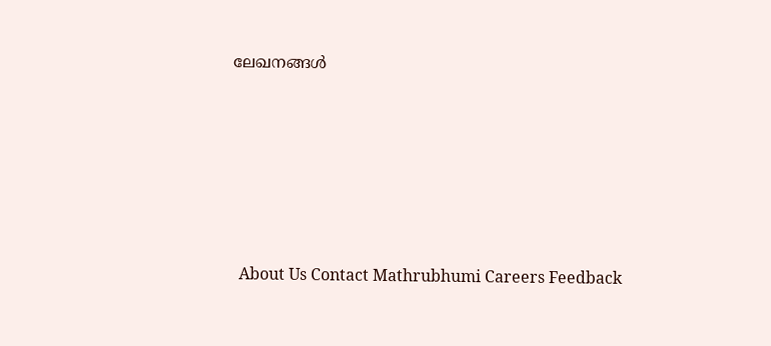ലേഖനങ്ങള്‍






  About Us Contact Mathrubhumi Careers Feedback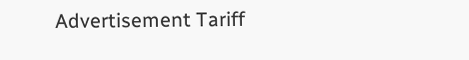Advertisement Tariff